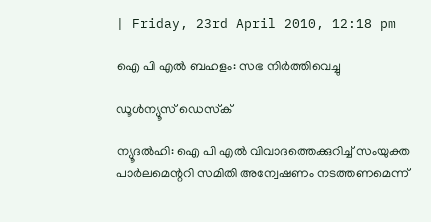| Friday, 23rd April 2010, 12:18 pm

ഐ പി എല്‍ ബഹളം: സഭ നിര്‍ത്തിവെച്ചു

ഡൂള്‍ന്യൂസ് ഡെസ്‌ക്

ന്യൂദല്‍ഹി: ഐ പി എല്‍ വിവാദത്തെക്കുറിച്ച് സംയുക്ത പാര്‍ലമെന്ററി സമിതി അന്വേഷണം നടത്തണമെന്ന്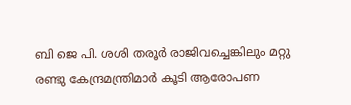ബി ജെ പി. ശശി തരൂര്‍ രാജിവച്ചെങ്കിലും മറ്റു രണ്ടു കേന്ദ്രമന്ത്രിമാര്‍ കൂടി ആരോപണ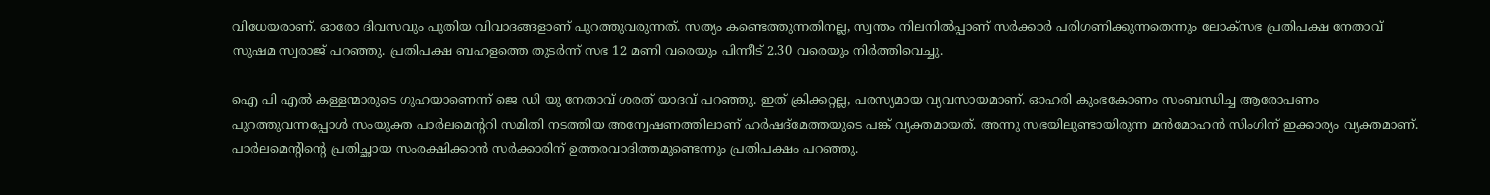വിധേയരാണ്. ഓരോ ദിവസവും പുതിയ വിവാദങ്ങളാണ് പുറത്തുവരുന്നത്. സത്യം കണ്ടെത്തുന്നതിനല്ല, സ്വന്തം നിലനില്‍പ്പാണ് സര്‍ക്കാര്‍ പരിഗണിക്കുന്നതെന്നും ലോക്‌സഭ പ്രതിപക്ഷ നേതാവ് സുഷമ സ്വരാജ് പറഞ്ഞു. പ്രതിപക്ഷ ബഹളത്തെ തുടര്‍ന്ന് സഭ 12 മണി വരെയും പിന്നീട് 2.30 വരെയും നിര്‍ത്തിവെച്ചു.

ഐ പി എല്‍ കള്ളന്മാരുടെ ഗുഹയാണെന്ന് ജെ ഡി യു നേതാവ് ശരത് യാദവ് പറഞ്ഞു. ഇത് ക്രിക്കറ്റല്ല, പരസ്യമായ വ്യവസായമാണ്. ഓഹരി കുംഭകോണം സംബന്ധിച്ച ആരോപണം പുറത്തുവന്നപ്പോള്‍ സംയുക്ത പാര്‍ലമെന്ററി സമിതി നടത്തിയ അന്വേഷണത്തിലാണ് ഹര്‍ഷദ്‌മേത്തയുടെ പങ്ക് വ്യക്തമായത്. അന്നു സഭയിലുണ്ടായിരുന്ന മന്‍മോഹന്‍ സിംഗിന് ഇക്കാര്യം വ്യക്തമാണ്. പാര്‍ലമെന്റിന്റെ പ്രതിച്ഛായ സംരക്ഷിക്കാന്‍ സര്‍ക്കാരിന് ഉത്തരവാദിത്തമുണ്ടെന്നും പ്രതിപക്ഷം പറഞ്ഞു.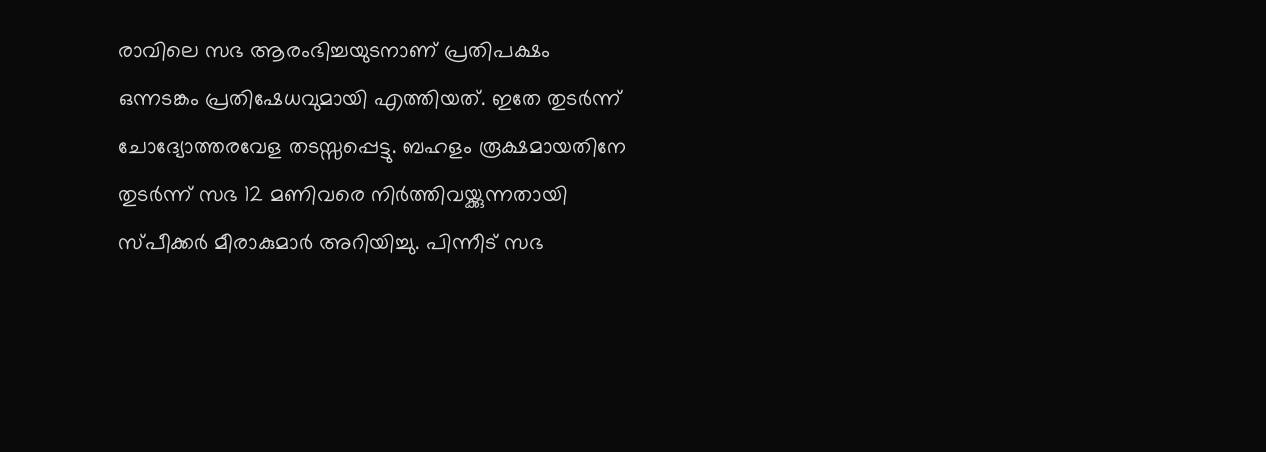രാവിലെ സഭ ആരംഭിച്ചയുടനാണ് പ്രതിപക്ഷം ഒന്നടങ്കം പ്രതിഷേധവുമായി എത്തിയത്. ഇതേ തുടര്‍ന്ന് ചോദ്യോത്തരവേള തടസ്സപ്പെട്ടു. ബഹളം രൂക്ഷമായതിനേ തുടര്‍ന്ന് സഭ 12 മണിവരെ നിര്‍ത്തിവയ്ക്കുന്നതായി സ്പീക്കര്‍ മീരാകുമാര്‍ അറിയിച്ചു. പിന്നീട് സഭ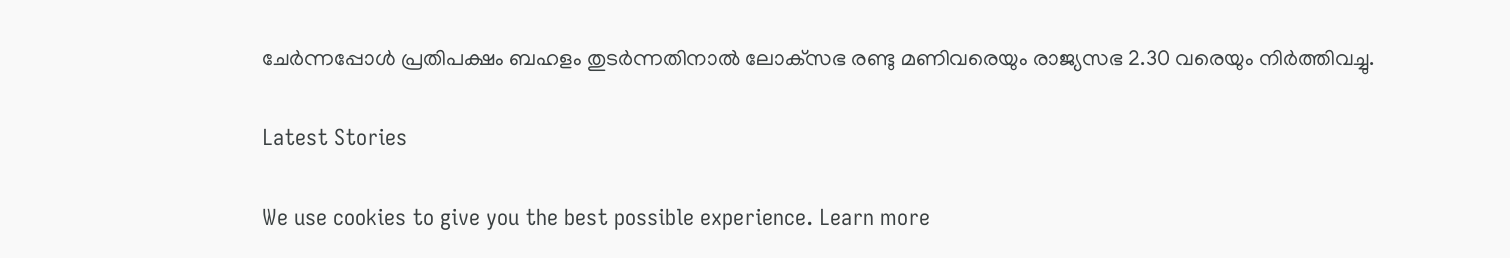ചേര്‍ന്നപ്പോള്‍ പ്രതിപക്ഷം ബഹളം തുടര്‍ന്നതിനാല്‍ ലോക്‌സഭ രണ്ടു മണിവരെയും രാജ്യസഭ 2.30 വരെയും നിര്‍ത്തിവച്ചു.

Latest Stories

We use cookies to give you the best possible experience. Learn more